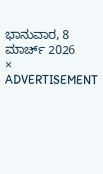ಭಾನುವಾರ, 8 ಮಾರ್ಚ್ 2026
×
ADVERTISEMENT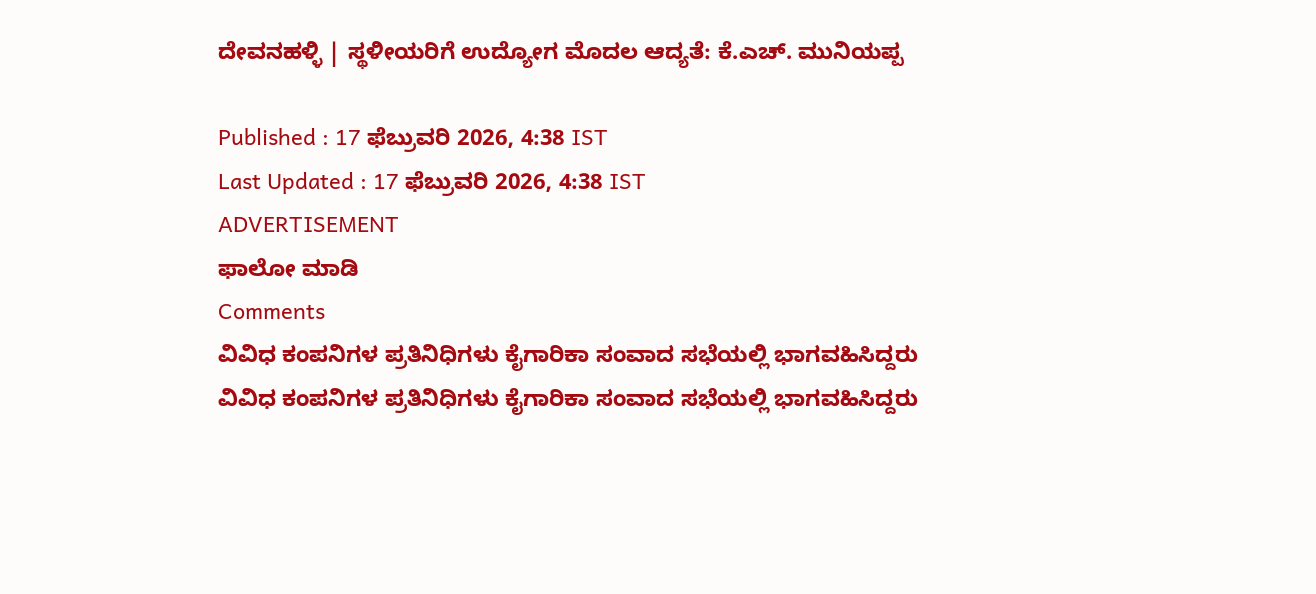ದೇವನಹಳ್ಳಿ | ಸ್ಥಳೀಯರಿಗೆ ಉದ್ಯೋಗ ಮೊದಲ ಆದ್ಯತೆ: ಕೆ.ಎಚ್. ಮುನಿಯಪ್ಪ

Published : 17 ಫೆಬ್ರುವರಿ 2026, 4:38 IST
Last Updated : 17 ಫೆಬ್ರುವರಿ 2026, 4:38 IST
ADVERTISEMENT
ಫಾಲೋ ಮಾಡಿ
Comments
ವಿವಿಧ ಕಂಪನಿಗಳ ಪ್ರತಿನಿಧಿಗಳು ಕೈಗಾರಿಕಾ ಸಂವಾದ ಸಭೆಯಲ್ಲಿ ಭಾಗವಹಿಸಿದ್ದರು
ವಿವಿಧ ಕಂಪನಿಗಳ ಪ್ರತಿನಿಧಿಗಳು ಕೈಗಾರಿಕಾ ಸಂವಾದ ಸಭೆಯಲ್ಲಿ ಭಾಗವಹಿಸಿದ್ದರು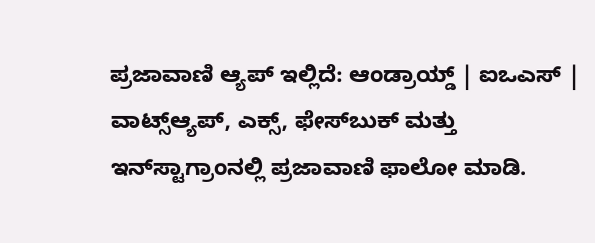ಪ್ರಜಾವಾಣಿ ಆ್ಯಪ್ ಇಲ್ಲಿದೆ: ಆಂಡ್ರಾಯ್ಡ್ | ಐಒಎಸ್ | ವಾಟ್ಸ್ಆ್ಯಪ್, ಎಕ್ಸ್, ಫೇಸ್‌ಬುಕ್ ಮತ್ತು ಇನ್‌ಸ್ಟಾಗ್ರಾಂನಲ್ಲಿ ಪ್ರಜಾವಾಣಿ ಫಾಲೋ ಮಾಡಿ.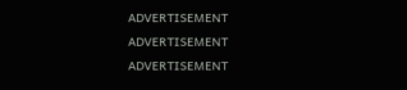ADVERTISEMENT
ADVERTISEMENT
ADVERTISEMENT